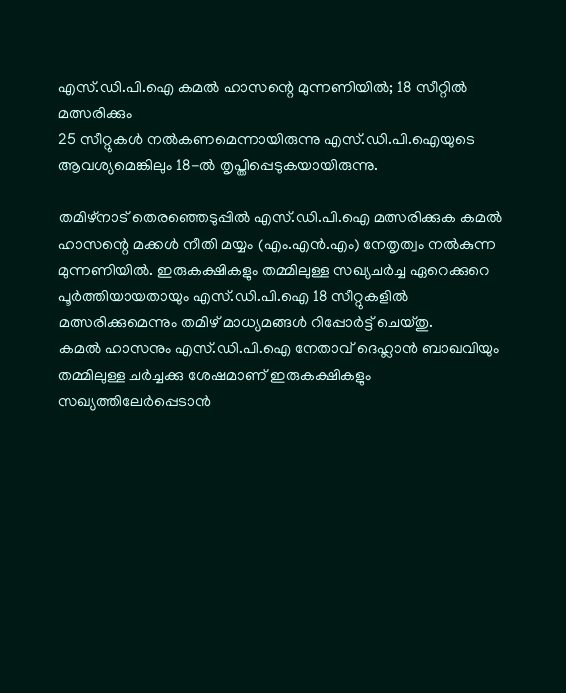എസ്.ഡി.പി.ഐ കമൽ ഹാസന്റെ മുന്നണിയിൽ; 18 സീറ്റിൽ മത്സരിക്കും
25 സീറ്റുകൾ നൽകണമെന്നായിരുന്നു എസ്.ഡി.പി.ഐയുടെ ആവശ്യമെങ്കിലും 18-ൽ തൃപ്തിപ്പെടുകയായിരുന്നു.

തമിഴ്നാട് തെരഞ്ഞെടുപ്പിൽ എസ്.ഡി.പി.ഐ മത്സരിക്കുക കമൽ ഹാസന്റെ മക്കൾ നീതി മയ്യം (എം.എൻ.എം) നേതൃത്വം നൽകുന്ന മുന്നണിയിൽ. ഇരുകക്ഷികളും തമ്മിലുള്ള സഖ്യചർച്ച ഏറെക്കുറെ പൂർത്തിയായതായും എസ്.ഡി.പി.ഐ 18 സീറ്റുകളിൽ മത്സരിക്കുമെന്നും തമിഴ് മാധ്യമങ്ങൾ റിപ്പോർട്ട് ചെയ്തു.
കമൽ ഹാസനും എസ്.ഡി.പി.ഐ നേതാവ് ദെഹ്ലാൻ ബാഖവിയും തമ്മിലുള്ള ചർച്ചക്കു ശേഷമാണ് ഇരുകക്ഷികളും സഖ്യത്തിലേർപ്പെടാൻ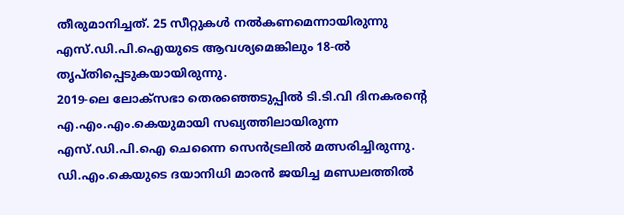തീരുമാനിച്ചത്. 25 സീറ്റുകൾ നൽകണമെന്നായിരുന്നു എസ്.ഡി.പി.ഐയുടെ ആവശ്യമെങ്കിലും 18-ൽ തൃപ്തിപ്പെടുകയായിരുന്നു.
2019-ലെ ലോക്സഭാ തെരഞ്ഞെടുപ്പിൽ ടി.ടി.വി ദിനകരന്റെ എ.എം.എം.കെയുമായി സഖ്യത്തിലായിരുന്ന എസ്.ഡി.പി.ഐ ചെന്നൈ സെൻട്രലിൽ മത്സരിച്ചിരുന്നു. ഡി.എം.കെയുടെ ദയാനിധി മാരൻ ജയിച്ച മണ്ഡലത്തിൽ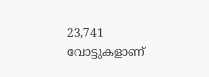23,741 വോട്ടുകളാണ്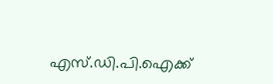എസ്.ഡി.പി.ഐക്ക്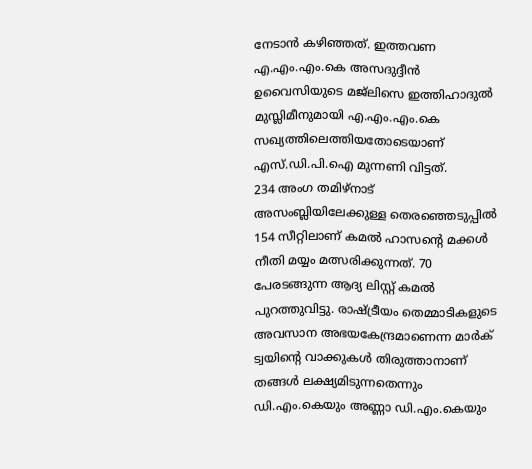നേടാൻ കഴിഞ്ഞത്. ഇത്തവണ എ.എം.എം.കെ അസദുദ്ദീൻ ഉവൈസിയുടെ മജ്ലിസെ ഇത്തിഹാദുൽ മുസ്ലിമീനുമായി എ.എം.എം.കെ സഖ്യത്തിലെത്തിയതോടെയാണ് എസ്.ഡി.പി.ഐ മുന്നണി വിട്ടത്.
234 അംഗ തമിഴ്നാട് അസംബ്ലിയിലേക്കുള്ള തെരഞ്ഞെടുപ്പിൽ 154 സീറ്റിലാണ് കമൽ ഹാസന്റെ മക്കൾ നീതി മയ്യം മത്സരിക്കുന്നത്. 70 പേരടങ്ങുന്ന ആദ്യ ലിസ്റ്റ് കമൽ പുറത്തുവിട്ടു. രാഷ്ട്രീയം തെമ്മാടികളുടെ അവസാന അഭയകേന്ദ്രമാണെന്ന മാർക് ട്വയിന്റെ വാക്കുകൾ തിരുത്താനാണ് തങ്ങൾ ലക്ഷ്യമിടുന്നതെന്നും ഡി.എം.കെയും അണ്ണാ ഡി.എം.കെയും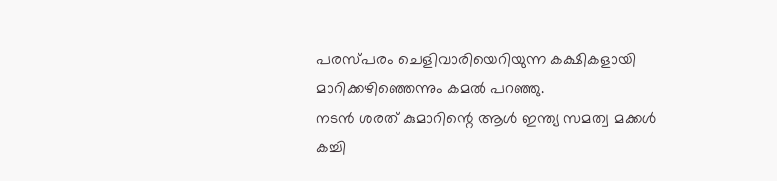പരസ്പരം ചെളിവാരിയെറിയുന്ന കക്ഷികളായി മാറിക്കഴിഞ്ഞെന്നും കമൽ പറഞ്ഞു.
നടൻ ശരത് കുമാറിന്റെ ആൾ ഇന്ത്യ സമത്വ മക്കൾ കച്ചി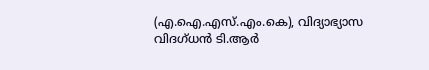(എ.ഐ.എസ്.എം.കെ), വിദ്യാഭ്യാസ വിദഗ്ധൻ ടി.ആർ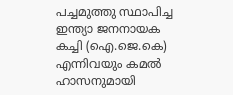പച്ചമുത്തു സ്ഥാപിച്ച ഇന്ത്യാ ജനനായക കച്ചി (ഐ.ജെ.കെ) എന്നിവയും കമൽ ഹാസനുമായി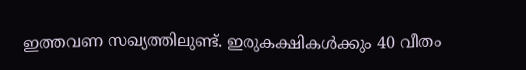ഇത്തവണ സഖ്യത്തിലുണ്ട്. ഇരുകക്ഷികൾക്കും 40 വീതം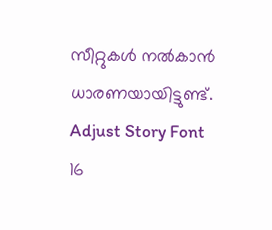സീറ്റുകൾ നൽകാൻ ധാരണയായിട്ടുണ്ട്.
Adjust Story Font
16